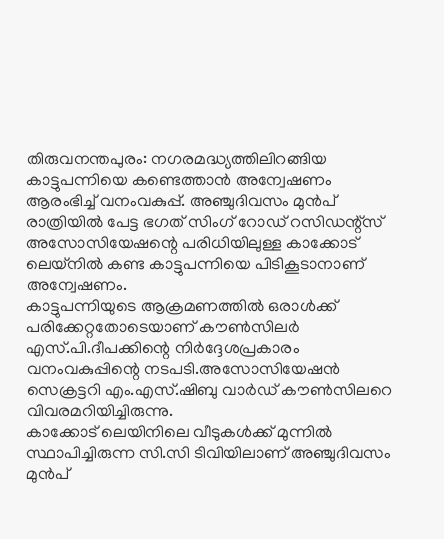തിരുവനന്തപുരം: നഗരമദ്ധ്യത്തിലിറങ്ങിയ കാട്ടുപന്നിയെ കണ്ടെത്താൻ അന്വേഷണം ആരംഭിച്ച് വനംവകുപ്പ്. അഞ്ചുദിവസം മുൻപ് രാത്രിയിൽ പേട്ട ഭഗത് സിംഗ് റോഡ് റസിഡന്റ്സ് അസോസിയേഷന്റെ പരിധിയിലുള്ള കാക്കോട് ലെയ്നിൽ കണ്ട കാട്ടുപന്നിയെ പിടികൂടാനാണ് അന്വേഷണം.
കാട്ടുപന്നിയുടെ ആക്രമണത്തിൽ ഒരാൾക്ക് പരിക്കേറ്റതോടെയാണ് കൗൺസിലർ എസ്.പി.ദീപക്കിന്റെ നിർദ്ദേശപ്രകാരം വനംവകുപ്പിന്റെ നടപടി.അസോസിയേഷൻ സെക്രട്ടറി എം.എസ്.ഷിബു വാർഡ് കൗൺസിലറെ വിവരമറിയിച്ചിരുന്നു.
കാക്കോട് ലെയിനിലെ വീടുകൾക്ക് മുന്നിൽ സ്ഥാപിച്ചിരുന്ന സി.സി ടിവിയിലാണ് അഞ്ചുദിവസം മുൻപ്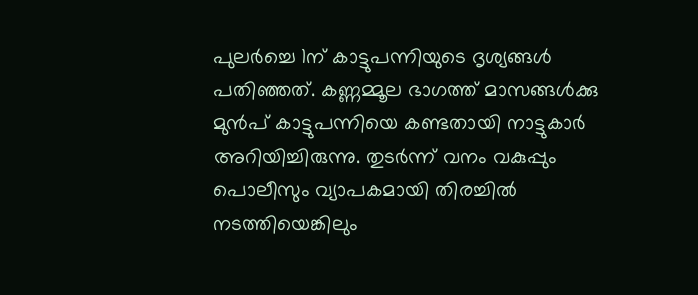പുലർച്ചെ 1ന് കാട്ടുപന്നിയുടെ ദൃശ്യങ്ങൾ പതിഞ്ഞത്. കണ്ണമ്മൂല ഭാഗത്ത് മാസങ്ങൾക്കു മുൻപ് കാട്ടുപന്നിയെ കണ്ടതായി നാട്ടുകാർ അറിയിച്ചിരുന്നു. തുടർന്ന് വനം വകുപ്പും പൊലീസും വ്യാപകമായി തിരച്ചിൽ നടത്തിയെങ്കിലും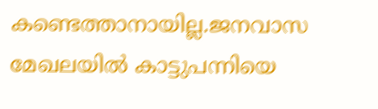കണ്ടെത്താനായില്ല.ജനവാസ മേഖലയിൽ കാട്ടുപന്നിയെ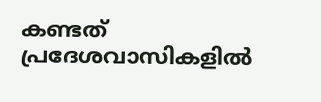കണ്ടത് പ്രദേശവാസികളിൽ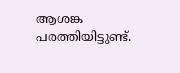ആശങ്ക പരത്തിയിട്ടുണ്ട്.